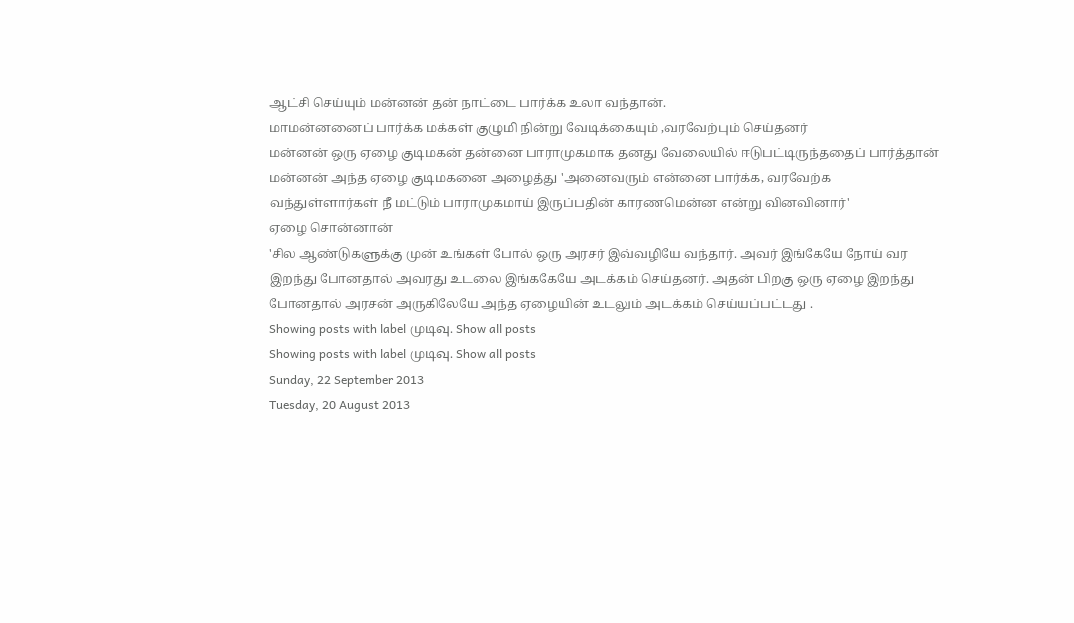ஆட்சி செய்யும் மன்னன் தன் நாட்டை பார்க்க உலா வந்தான்.
மாமன்னனைப் பார்க்க மக்கள் குழுமி நின்று வேடிக்கையும் ,வரவேற்பும் செய்தனர்
மன்னன் ஒரு ஏழை குடிமகன் தன்னை பாராமுகமாக தனது வேலையில் ஈடுபட்டிருந்ததைப் பார்த்தான்
மன்னன் அந்த ஏழை குடிமகனை அழைத்து 'அனைவரும் என்னை பார்க்க, வரவேற்க வந்துள்ளார்கள் நீ மட்டும் பாராமுகமாய் இருப்பதின் காரணமென்ன என்று வினவினார்'
ஏழை சொன்னான்
'சில ஆண்டுகளுக்கு முன் உங்கள் போல் ஒரு அரசர் இவ்வழியே வந்தார். அவர் இங்கேயே நோய் வர இறந்து போனதால் அவரது உடலை இங்ககேயே அடக்கம் செய்தனர். அதன் பிறகு ஒரு ஏழை இறந்து போனதால் அரசன் அருகிலேயே அந்த ஏழையின் உடலும் அடக்கம் செய்யப்பட்டது .
Showing posts with label முடிவு. Show all posts
Showing posts with label முடிவு. Show all posts
Sunday, 22 September 2013
Tuesday, 20 August 2013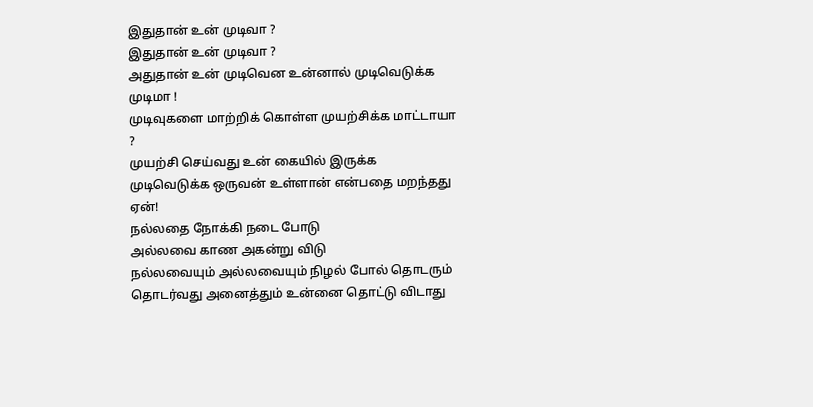இதுதான் உன் முடிவா ?
இதுதான் உன் முடிவா ?
அதுதான் உன் முடிவென உன்னால் முடிவெடுக்க முடிமா !
முடிவுகளை மாற்றிக் கொள்ள முயற்சிக்க மாட்டாயா ?
முயற்சி செய்வது உன் கையில் இருக்க முடிவெடுக்க ஒருவன் உள்ளான் என்பதை மறந்தது ஏன்!
நல்லதை நோக்கி நடை போடு
அல்லவை காண அகன்று விடு
நல்லவையும் அல்லவையும் நிழல் போல் தொடரும்
தொடர்வது அனைத்தும் உன்னை தொட்டு விடாது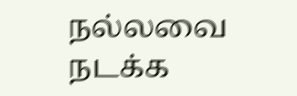நல்லவை நடக்க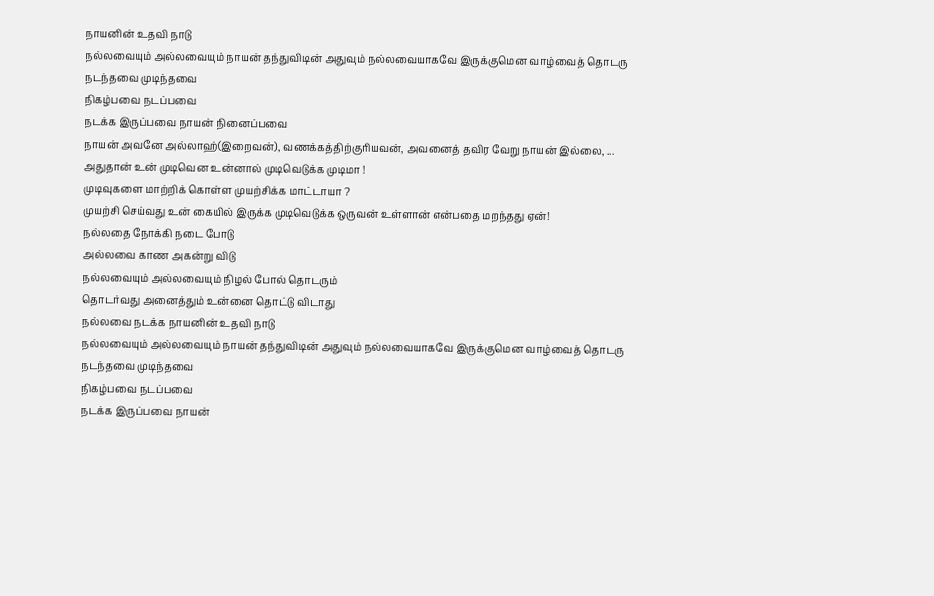நாயனின் உதவி நாடு
நல்லவையும் அல்லவையும் நாயன் தந்துவிடின் அதுவும் நல்லவையாகவே இருக்குமென வாழ்வைத் தொடரு
நடந்தவை முடிந்தவை
நிகழ்பவை நடப்பவை
நடக்க இருப்பவை நாயன் நினைப்பவை
நாயன் அவனே அல்லாஹ்(இறைவன்), வணக்கத்திற்குரியவன், அவனைத் தவிர வேறு நாயன் இல்லை, ...
அதுதான் உன் முடிவென உன்னால் முடிவெடுக்க முடிமா !
முடிவுகளை மாற்றிக் கொள்ள முயற்சிக்க மாட்டாயா ?
முயற்சி செய்வது உன் கையில் இருக்க முடிவெடுக்க ஒருவன் உள்ளான் என்பதை மறந்தது ஏன்!
நல்லதை நோக்கி நடை போடு
அல்லவை காண அகன்று விடு
நல்லவையும் அல்லவையும் நிழல் போல் தொடரும்
தொடர்வது அனைத்தும் உன்னை தொட்டு விடாது
நல்லவை நடக்க நாயனின் உதவி நாடு
நல்லவையும் அல்லவையும் நாயன் தந்துவிடின் அதுவும் நல்லவையாகவே இருக்குமென வாழ்வைத் தொடரு
நடந்தவை முடிந்தவை
நிகழ்பவை நடப்பவை
நடக்க இருப்பவை நாயன்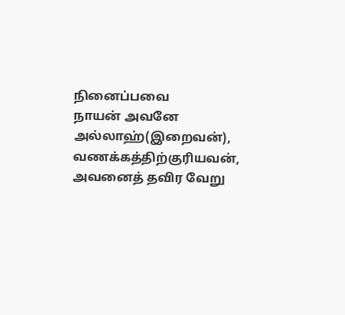நினைப்பவை
நாயன் அவனே அல்லாஹ்(இறைவன்), வணக்கத்திற்குரியவன், அவனைத் தவிர வேறு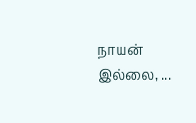நாயன் இல்லை, ...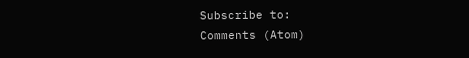Subscribe to:
Comments (Atom)